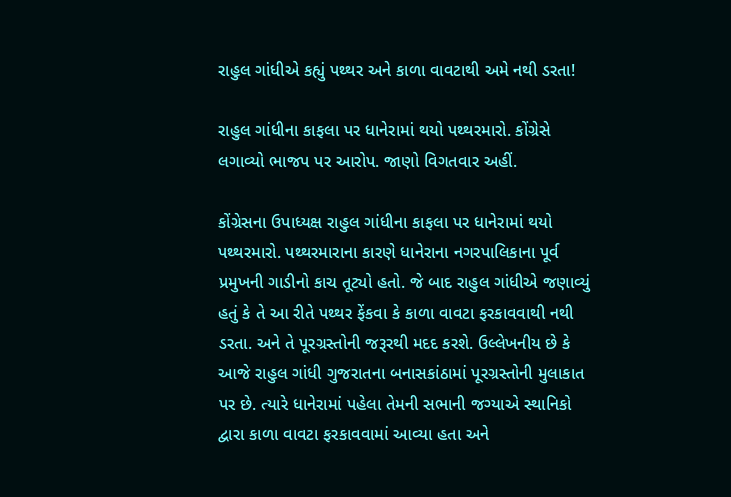રાહુલ ગાંધીએ કહ્યું પથ્થર અને કાળા વાવટાથી અમે નથી ડરતા!

રાહુલ ગાંધીના કાફલા પર ધાનેરામાં થયો પથ્થરમારો. કોંગ્રેસે લગાવ્યો ભાજપ પર આરોપ. જાણો વિગતવાર અહીં.

કોંગ્રેસના ઉપાધ્યક્ષ રાહુલ ગાંધીના કાફલા પર ધાનેરામાં થયો પથ્થરમારો. પથ્થરમારાના કારણે ધાનેરાના નગરપાલિકાના પૂર્વ પ્રમુખની ગાડીનો કાચ તૂટ્યો હતો. જે બાદ રાહુલ ગાંધીએ જણાવ્યું હતું કે તે આ રીતે પથ્થર ફેંકવા કે કાળા વાવટા ફરકાવવાથી નથી ડરતા. અને તે પૂરગ્રસ્તોની જરૂરથી મદદ કરશે. ઉલ્લેખનીય છે કે આજે રાહુલ ગાંધી ગુજરાતના બનાસકાંઠામાં પૂરગ્રસ્તોની મુલાકાત પર છે. ત્યારે ધાનેરામાં પહેલા તેમની સભાની જગ્યાએ સ્થાનિકો દ્વારા કાળા વાવટા ફરકાવવામાં આવ્યા હતા અને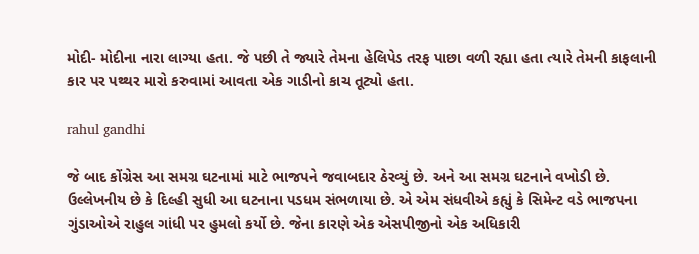મોદી- મોદીના નારા લાગ્યા હતા. જે પછી તે જ્યારે તેમના હેલિપેડ તરફ પાછા વળી રહ્યા હતા ત્યારે તેમની કાફલાની કાર પર પથ્થર મારો કરુવામાં આવતા એક ગાડીનો કાચ તૂટ્યો હતા.

rahul gandhi

જે બાદ કોંગ્રેસ આ સમગ્ર ઘટનામાં માટે ભાજપને જવાબદાર ઠેરવ્યું છે. અને આ સમગ્ર ઘટનાને વખોડી છે. ઉલ્લેખનીય છે કે દિલ્હી સુધી આ ઘટનાના પડધમ સંભળાયા છે. એ એમ સંધવીએ કહ્યું કે સિમેન્ટ વડે ભાજપના ગુંડાઓએ રાહુલ ગાંધી પર હુમલો કર્યો છે. જેના કારણે એક એસપીજીનો એક અધિકારી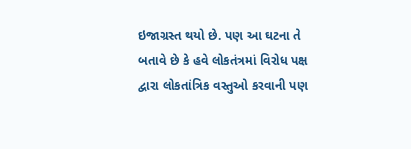ઇજાગ્રસ્ત થયો છે. પણ આ ઘટના તે બતાવે છે કે હવે લોકતંત્રમાં વિરોધ પક્ષ દ્વારા લોકતાંત્રિક વસ્તુઓ કરવાની પણ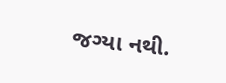જગ્યા નથી.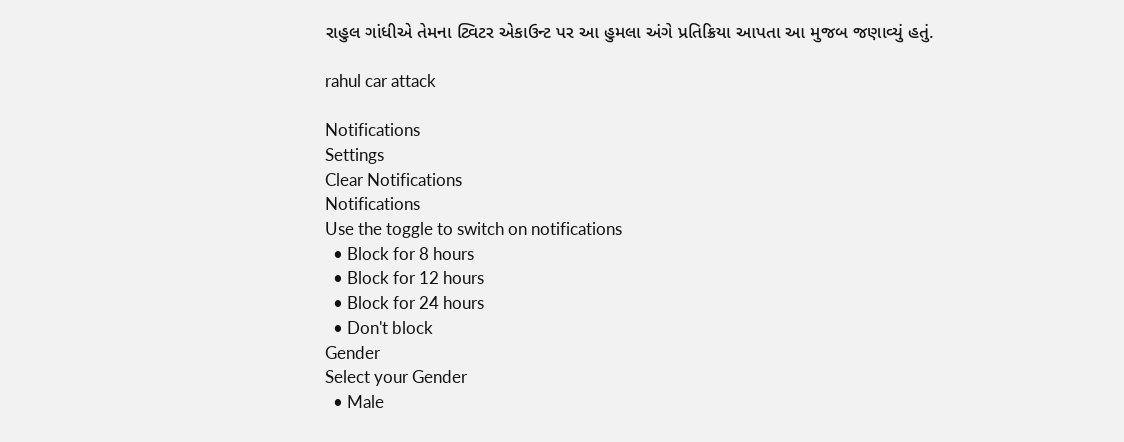રાહુલ ગાંધીએ તેમના ટ્વિટર એકાઉન્ટ પર આ હુમલા અંગે પ્રતિક્રિયા આપતા આ મુજબ જણાવ્યું હતું.

rahul car attack

Notifications
Settings
Clear Notifications
Notifications
Use the toggle to switch on notifications
  • Block for 8 hours
  • Block for 12 hours
  • Block for 24 hours
  • Don't block
Gender
Select your Gender
  • Male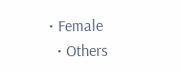• Female
  • Others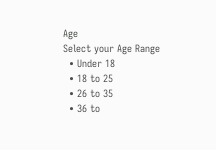Age
Select your Age Range
  • Under 18
  • 18 to 25
  • 26 to 35
  • 36 to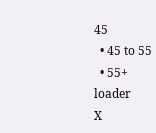45
  • 45 to 55
  • 55+
loader
X